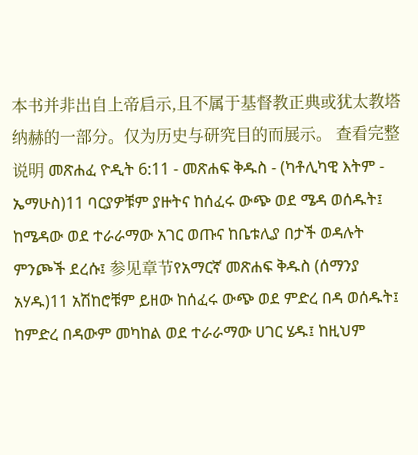本书并非出自上帝启示,且不属于基督教正典或犹太教塔纳赫的一部分。仅为历史与研究目的而展示。 查看完整说明 መጽሐፈ ዮዲት 6:11 - መጽሐፍ ቅዱስ - (ካቶሊካዊ እትም - ኤማሁስ)11 ባርያዎቹም ያዙትና ከሰፈሩ ውጭ ወደ ሜዳ ወሰዱት፤ ከሜዳው ወደ ተራራማው አገር ወጡና ከቤቱሊያ በታች ወዳሉት ምንጮች ደረሱ፤ 参见章节የአማርኛ መጽሐፍ ቅዱስ (ሰማንያ አሃዱ)11 አሽከሮቹም ይዘው ከሰፈሩ ውጭ ወደ ምድረ በዳ ወሰዱት፤ ከምድረ በዳውም መካከል ወደ ተራራማው ሀገር ሄዱ፤ ከዚህም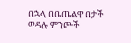በኋላ በቤጤልዋ በታች ወዳሉ ምንጮች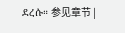ደረሱ። 参见章节 |